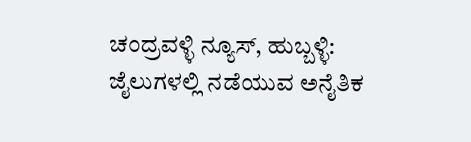ಚಂದ್ರವಳ್ಳಿ ನ್ಯೂಸ್, ಹುಬ್ಬಳ್ಳಿ:
ಜೈಲುಗಳಲ್ಲಿ ನಡೆಯುವ ಅನೈತಿಕ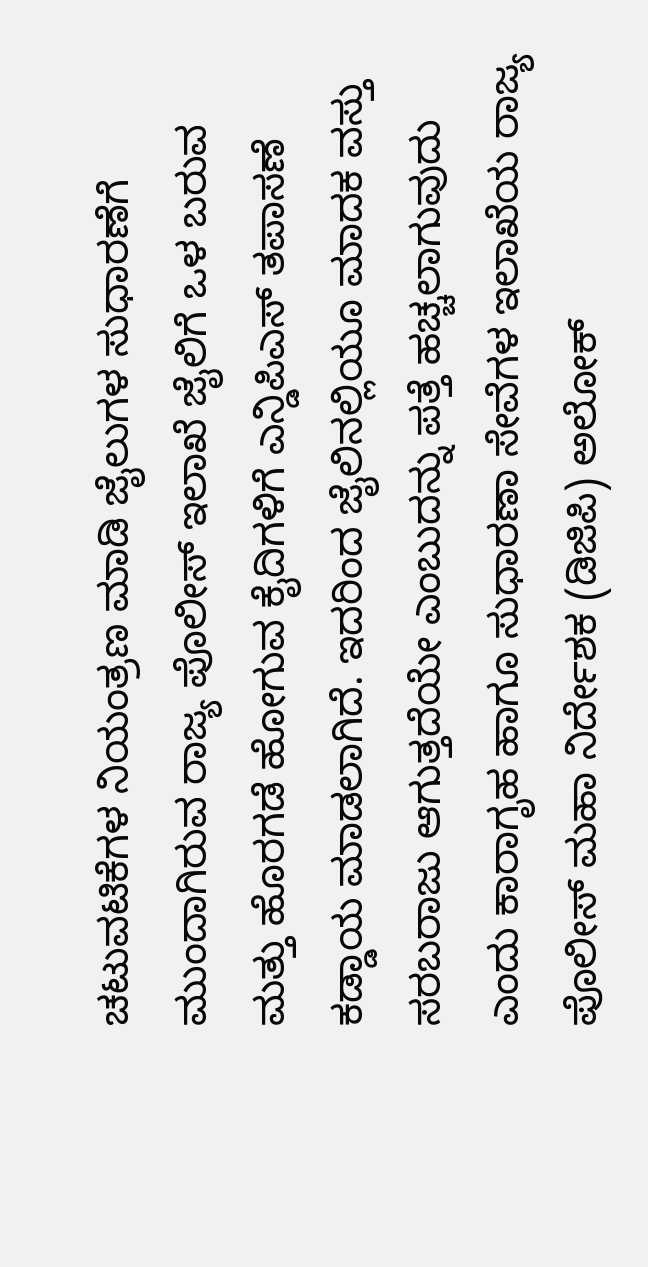ಚಟುವಟಿಕೆಗಳ ನಿಯಂತ್ರಣ ಮಾಡಿ ಜೈಲುಗಳ ಸುಧಾರಣೆಗೆ ಮುಂದಾಗಿರುವ ರಾಜ್ಯ ಪೊಲೀಸ್ ಇಲಾಖೆ ಜೈಲಿಗೆ ಒಳ ಬರುವ ಮತ್ತು ಹೊರಗಡೆ ಹೋಗುವ ಕೈದಿಗಳಿಗೆ ಎನ್ಡಿಪಿಎಸ್ ತಪಾಸಣೆ ಕಡ್ಡಾಯ ಮಾಡಲಾಗಿದೆ. ಇದರಿಂದ ಜೈಲಿನಲ್ಲಿಯೂ ಮಾದಕ ವಸ್ತು ಸರಬರಾಜು ಆಗುತ್ತದೆಯೇ ಎಂಬುದನ್ನು ಪತ್ತೆ ಹಚ್ಚಲಾಗುವುದು ಎಂದು ಕಾರಾಗೃಹ ಹಾಗೂ ಸುಧಾರಣಾ ಸೇವೆಗಳ ಇಲಾಖೆಯ ರಾಜ್ಯ ಪೊಲೀಸ್ ಮಹಾ ನಿರ್ದೇಶಕ (ಡಿಜಿಪಿ) ಅಲೋಕ್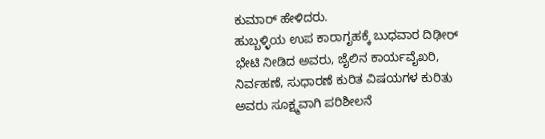ಕುಮಾರ್ ಹೇಳಿದರು.
ಹುಬ್ಬಳ್ಳಿಯ ಉಪ ಕಾರಾಗೃಹಕ್ಕೆ ಬುಧವಾರ ದಿಢೀರ್ ಭೇಟಿ ನೀಡಿದ ಅವರು, ಜೈಲಿನ ಕಾರ್ಯವೈಖರಿ, ನಿರ್ವಹಣೆ, ಸುಧಾರಣೆ ಕುರಿತ ವಿಷಯಗಳ ಕುರಿತು ಅವರು ಸೂಕ್ಷ್ಮವಾಗಿ ಪರಿಶೀಲನೆ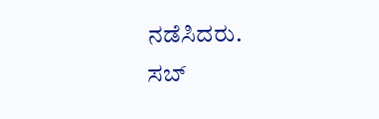ನಡೆಸಿದರು.
ಸಬ್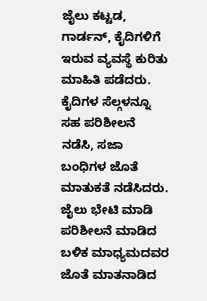ಜೈಲು ಕಟ್ಟಡ, ಗಾರ್ಡನ್, ಕೈದಿಗಳಿಗೆ ಇರುವ ವ್ಯವಸ್ಥೆ ಕುರಿತು ಮಾಹಿತಿ ಪಡೆದರು. ಕೈದಿಗಳ ಸೆಲ್ಗಳನ್ನೂ ಸಹ ಪರಿಶೀಲನೆ ನಡೆಸಿ, ಸಜಾ ಬಂಧಿಗಳ ಜೊತೆ ಮಾತುಕತೆ ನಡೆಸಿದರು.
ಜೈಲು ಭೇಟಿ ಮಾಡಿ ಪರಿಶೀಲನೆ ಮಾಡಿದ ಬಳಿಕ ಮಾಧ್ಯಮದವರ ಜೊತೆ ಮಾತನಾಡಿದ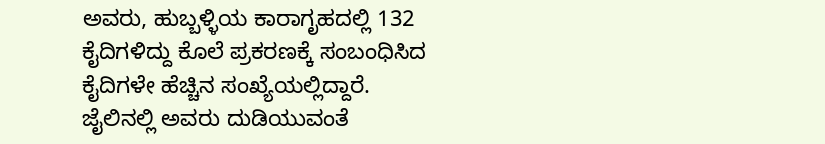ಅವರು, ಹುಬ್ಬಳ್ಳಿಯ ಕಾರಾಗೃಹದಲ್ಲಿ 132 ಕೈದಿಗಳಿದ್ದು ಕೊಲೆ ಪ್ರಕರಣಕ್ಕೆ ಸಂಬಂಧಿಸಿದ ಕೈದಿಗಳೇ ಹೆಚ್ಚಿನ ಸಂಖ್ಯೆಯಲ್ಲಿದ್ದಾರೆ.
ಜೈಲಿನಲ್ಲಿ ಅವರು ದುಡಿಯುವಂತೆ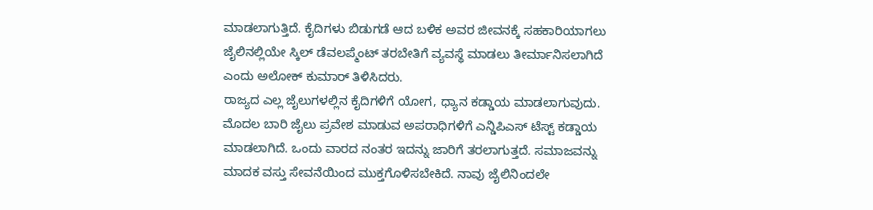ಮಾಡಲಾಗುತ್ತಿದೆ. ಕೈದಿಗಳು ಬಿಡುಗಡೆ ಆದ ಬಳಿಕ ಅವರ ಜೀವನಕ್ಕೆ ಸಹಕಾರಿಯಾಗಲು ಜೈಲಿನಲ್ಲಿಯೇ ಸ್ಕಿಲ್ ಡೆವಲಪ್ಮೆಂಟ್ ತರಬೇತಿಗೆ ವ್ಯವಸ್ಥೆ ಮಾಡಲು ತೀರ್ಮಾನಿಸಲಾಗಿದೆ ಎಂದು ಅಲೋಕ್ ಕುಮಾರ್ ತಿಳಿಸಿದರು.
ರಾಜ್ಯದ ಎಲ್ಲ ಜೈಲುಗಳಲ್ಲಿನ ಕೈದಿಗಳಿಗೆ ಯೋಗ, ಧ್ಯಾನ ಕಡ್ಡಾಯ ಮಾಡಲಾಗುವುದು. ಮೊದಲ ಬಾರಿ ಜೈಲು ಪ್ರವೇಶ ಮಾಡುವ ಅಪರಾಧಿಗಳಿಗೆ ಎನ್ಡಿಪಿಎಸ್ ಟೆಸ್ಟ್ ಕಡ್ಡಾಯ ಮಾಡಲಾಗಿದೆ. ಒಂದು ವಾರದ ನಂತರ ಇದನ್ನು ಜಾರಿಗೆ ತರಲಾಗುತ್ತದೆ. ಸಮಾಜವನ್ನು ಮಾದಕ ವಸ್ತು ಸೇವನೆಯಿಂದ ಮುಕ್ತಗೊಳಿಸಬೇಕಿದೆ. ನಾವು ಜೈಲಿನಿಂದಲೇ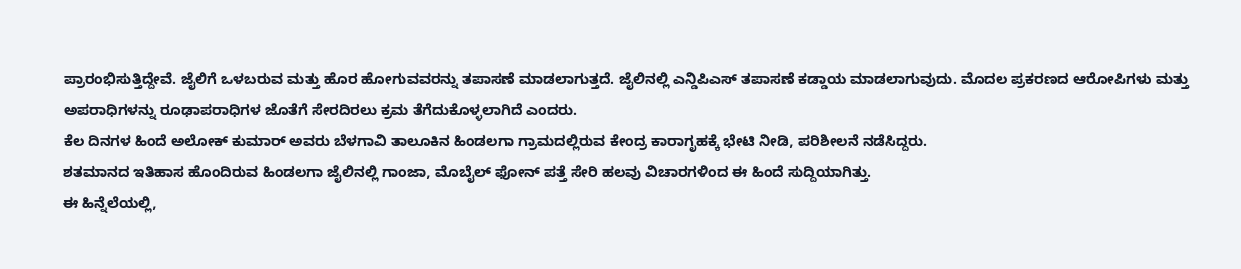ಪ್ರಾರಂಭಿಸುತ್ತಿದ್ದೇವೆ. ಜೈಲಿಗೆ ಒಳಬರುವ ಮತ್ತು ಹೊರ ಹೋಗುವವರನ್ನು ತಪಾಸಣೆ ಮಾಡಲಾಗುತ್ತದೆ. ಜೈಲಿನಲ್ಲಿ ಎನ್ಡಿಪಿಎಸ್ ತಪಾಸಣೆ ಕಡ್ಡಾಯ ಮಾಡಲಾಗುವುದು. ಮೊದಲ ಪ್ರಕರಣದ ಆರೋಪಿಗಳು ಮತ್ತು ಅಪರಾಧಿಗಳನ್ನು ರೂಢಾಪರಾಧಿಗಳ ಜೊತೆಗೆ ಸೇರದಿರಲು ಕ್ರಮ ತೆಗೆದುಕೊಳ್ಳಲಾಗಿದೆ ಎಂದರು.
ಕೆಲ ದಿನಗಳ ಹಿಂದೆ ಅಲೋಕ್ ಕುಮಾರ್ ಅವರು ಬೆಳಗಾವಿ ತಾಲೂಕಿನ ಹಿಂಡಲಗಾ ಗ್ರಾಮದಲ್ಲಿರುವ ಕೇಂದ್ರ ಕಾರಾಗೃಹಕ್ಕೆ ಭೇಟಿ ನೀಡಿ, ಪರಿಶೀಲನೆ ನಡೆಸಿದ್ದರು.
ಶತಮಾನದ ಇತಿಹಾಸ ಹೊಂದಿರುವ ಹಿಂಡಲಗಾ ಜೈಲಿನಲ್ಲಿ ಗಾಂಜಾ, ಮೊಬೈಲ್ ಫೋನ್ ಪತ್ತೆ ಸೇರಿ ಹಲವು ವಿಚಾರಗಳಿಂದ ಈ ಹಿಂದೆ ಸುದ್ದಿಯಾಗಿತ್ತು.
ಈ ಹಿನ್ನೆಲೆಯಲ್ಲಿ,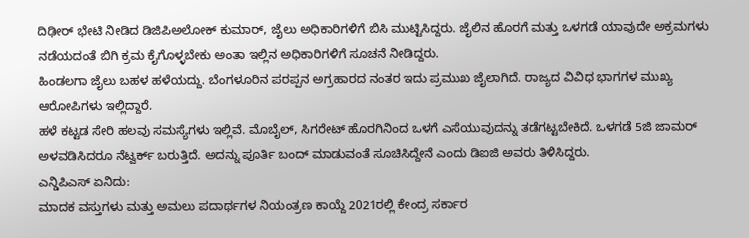ದಿಢೀರ್ ಭೇಟಿ ನೀಡಿದ ಡಿಜಿಪಿಅಲೋಕ್ ಕುಮಾರ್, ಜೈಲು ಅಧಿಕಾರಿಗಳಿಗೆ ಬಿಸಿ ಮುಟ್ಟಿಸಿದ್ದರು. ಜೈಲಿನ ಹೊರಗೆ ಮತ್ತು ಒಳಗಡೆ ಯಾವುದೇ ಅಕ್ರಮಗಳು ನಡೆಯದಂತೆ ಬಿಗಿ ಕ್ರಮ ಕೈಗೊಳ್ಳಬೇಕು ಅಂತಾ ಇಲ್ಲಿನ ಅಧಿಕಾರಿಗಳಿಗೆ ಸೂಚನೆ ನೀಡಿದ್ದರು.
ಹಿಂಡಲಗಾ ಜೈಲು ಬಹಳ ಹಳೆಯದ್ದು. ಬೆಂಗಳೂರಿನ ಪರಪ್ಪನ ಅಗ್ರಹಾರದ ನಂತರ ಇದು ಪ್ರಮುಖ ಜೈಲಾಗಿದೆ. ರಾಜ್ಯದ ವಿವಿಧ ಭಾಗಗಳ ಮುಖ್ಯ ಆರೋಪಿಗಳು ಇಲ್ಲಿದ್ದಾರೆ.
ಹಳೆ ಕಟ್ಟಡ ಸೇರಿ ಹಲವು ಸಮಸ್ಯೆಗಳು ಇಲ್ಲಿವೆ. ಮೊಬೈಲ್, ಸಿಗರೇಟ್ ಹೊರಗಿನಿಂದ ಒಳಗೆ ಎಸೆಯುವುದನ್ನು ತಡೆಗಟ್ಟಬೇಕಿದೆ. ಒಳಗಡೆ 5ಜಿ ಜಾಮರ್ ಅಳವಡಿಸಿದರೂ ನೆಟ್ವರ್ಕ್ ಬರುತ್ತಿದೆ. ಅದನ್ನು ಪೂರ್ತಿ ಬಂದ್ ಮಾಡುವಂತೆ ಸೂಚಿಸಿದ್ದೇನೆ ಎಂದು ಡಿಐಜಿ ಅವರು ತಿಳಿಸಿದ್ದರು.
ಎನ್ಡಿಪಿಎಸ್ ಏನಿದು:
ಮಾದಕ ವಸ್ತುಗಳು ಮತ್ತು ಅಮಲು ಪದಾರ್ಥಗಳ ನಿಯಂತ್ರಣ ಕಾಯ್ದೆ 2021ರಲ್ಲಿ ಕೇಂದ್ರ ಸರ್ಕಾರ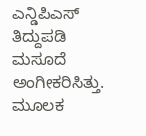ಎನ್ಡಿಪಿಎಸ್ ತಿದ್ದುಪಡಿ ಮಸೂದೆ ಅಂಗೀಕರಿಸಿತ್ತು.
ಮೂಲಕ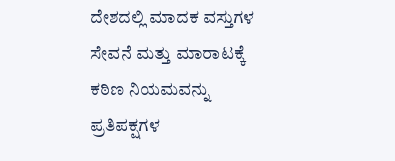ದೇಶದಲ್ಲಿ ಮಾದಕ ವಸ್ತುಗಳ ಸೇವನೆ ಮತ್ತು ಮಾರಾಟಕ್ಕೆ ಕಠಿಣ ನಿಯಮವನ್ನು ಪ್ರತಿಪಕ್ಷಗಳ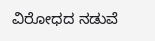ವಿರೋಧದ ನಡುವೆ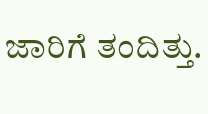ಜಾರಿಗೆ ತಂದಿತ್ತು.